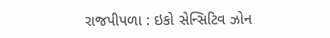રાજપીપળા : ઇકો સેન્સિટિવ ઝોન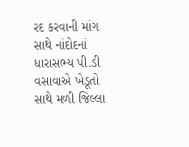રદ કરવાની માંગ સાથે નાંદોદનાં ધારાસભ્ય પી.ડી વસાવાએ ખેડૂતો સાથે મળી જિલ્લા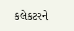કલેકટરને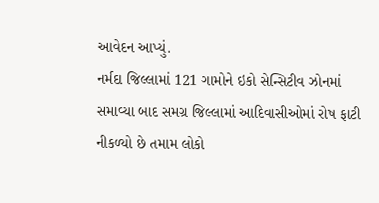આવેદન આપ્યું.
નર્મદા જિલ્લામાં 121 ગામોને ઇકો સેન્સિટીવ ઝોનમાં સમાવ્યા બાદ સમગ્ર જિલ્લામાં આદિવાસીઓમાં રોષ ફાટી નીકળ્યો છે તમામ લોકો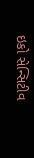ઇકો સેન્સિટીવ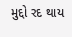મુદ્દો રદ થાય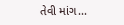તેવી માંગ...